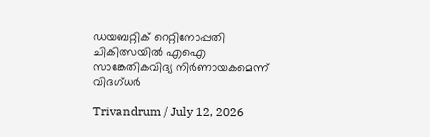ഡയബറ്റിക് റെറ്റിനോപ്പതി ചികിത്സയില്‍ എഐ സാങ്കേതികവിദ്യ നിര്‍ണായകമെന്ന് വിദഗ്ധര്‍

Trivandrum / July 12, 2026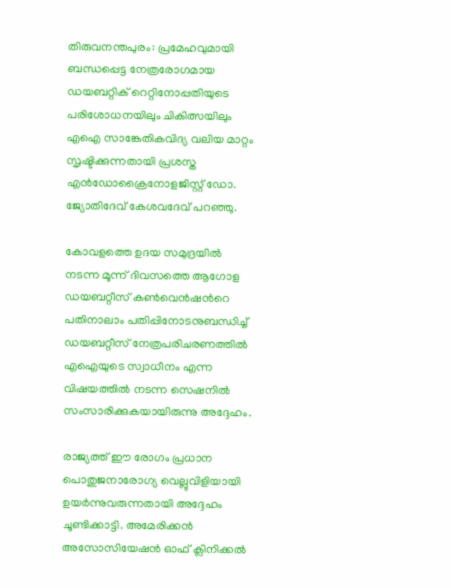തിരുവനന്തപുരം: പ്രമേഹവുമായി ബന്ധപ്പെട്ട നേത്രരോഗമായ ഡയബറ്റിക് റെറ്റിനോപ്പതിയുടെ പരിശോധനയിലും ചികിത്സയിലും എഐ സാങ്കേതികവിദ്യ വലിയ മാറ്റം സൃഷ്ടിക്കുന്നതായി പ്രശസ്ത എന്‍ഡോക്രൈനോളജിസ്റ്റ് ഡോ. ജ്യോതിദേവ് കേശവദേവ് പറഞ്ഞു.

കോവളത്തെ ഉദയ സമുദ്രയില്‍ നടന്ന മൂന്ന് ദിവസത്തെ ആഗോള ഡയബറ്റീസ് കണ്‍വെന്‍ഷന്‍റെ പതിനാലാം പതിപ്പിനോടനുബന്ധിച്ച് ഡയബറ്റീസ് നേത്രപരിചരണത്തില്‍ എഐയുടെ സ്വാധീനം എന്ന വിഷയത്തില്‍ നടന്ന സെഷനില്‍ സംസാരിക്കുകയായിരുന്നു അദ്ദേഹം.

രാജ്യത്ത് ഈ രോഗം പ്രധാന പൊതുജനാരോഗ്യ വെല്ലുവിളിയായി ഉയര്‍ന്നുവരുന്നതായി അദ്ദേഹം ചൂണ്ടിക്കാട്ടി. അമേരിക്കന്‍ അസോസിയേഷന്‍ ഓഫ് ക്ലിനിക്കല്‍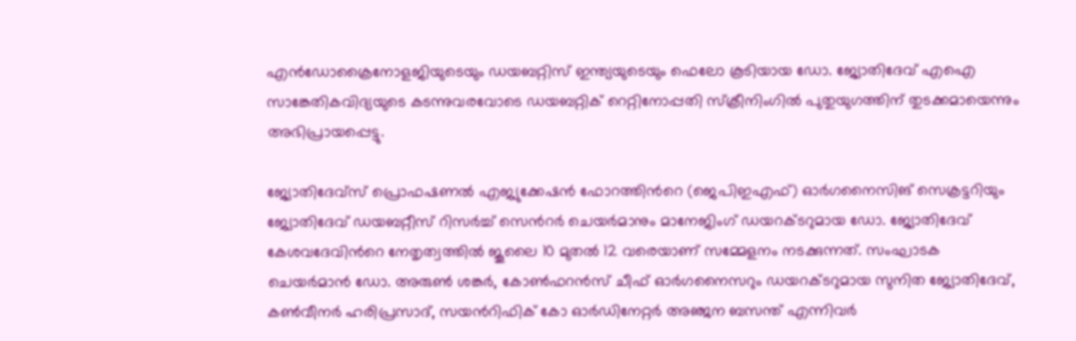എന്‍ഡോക്രൈനോളജിയുടെയും ഡയബറ്റിസ് ഇന്ത്യയുടെയും ഫെലോ കൂടിയായ ഡോ. ജ്യോതിദേവ് എഐ സാങ്കേതികവിദ്യയുടെ കടന്നുവരവോടെ ഡയബറ്റിക് റെറ്റിനോപ്പതി സ്ക്രീനിംഗില്‍ പുതുയുഗത്തിന് തുടക്കമായെന്നും അഭിപ്രായപ്പെട്ടു.

ജ്യോതിദേവ്സ് പ്രൊഫഷണല്‍ എജ്യുക്കേഷന്‍ ഫോറത്തിന്‍റെ (ജെപിഇഎഫ്) ഓര്‍ഗനൈസിങ് സെക്രട്ടറിയും ജ്യോതിദേവ് ഡയബറ്റീസ് റിസര്‍ച്ച് സെന്‍റര്‍ ചെയര്‍മാനും മാനേജിംഗ് ഡയറക്ടറുമായ ഡോ. ജ്യോതിദേവ് കേശവദേവിന്‍റെ നേതൃത്വത്തില്‍ ജൂലൈ 10 മുതല്‍ 12 വരെയാണ് സമ്മേളനം നടക്കുന്നത്. സംഘാടക ചെയര്‍മാന്‍ ഡോ. അരുണ്‍ ശങ്കര്‍, കോണ്‍ഫറന്‍സ് ചീഫ് ഓര്‍ഗനൈസറും ഡയറക്ടറുമായ സുനിത ജ്യോതിദേവ്, കണ്‍വീനര്‍ ഹരിപ്രസാദ്, സയന്‍റിഫിക് കോ ഓര്‍ഡിനേറ്റര്‍ അഞ്ജന ബസന്ത് എന്നിവര്‍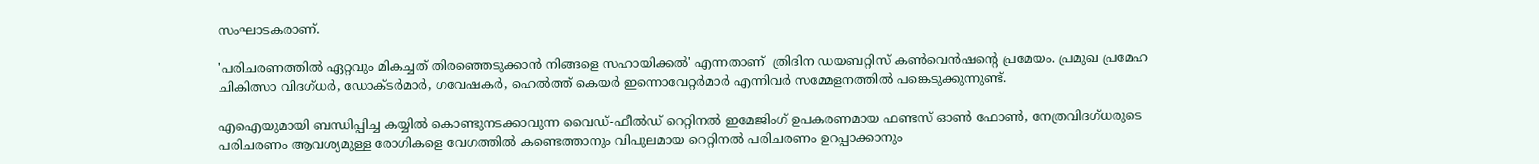സംഘാടകരാണ്.

'പരിചരണത്തില്‍ ഏറ്റവും മികച്ചത് തിരഞ്ഞെടുക്കാന്‍ നിങ്ങളെ സഹായിക്കല്‍' എന്നതാണ്  ത്രിദിന ഡയബറ്റിസ് കണ്‍വെന്‍ഷന്‍റെ പ്രമേയം. പ്രമുഖ പ്രമേഹ ചികിത്സാ വിദഗ്ധര്‍, ഡോക്ടര്‍മാര്‍, ഗവേഷകര്‍, ഹെല്‍ത്ത് കെയര്‍ ഇന്നൊവേറ്റര്‍മാര്‍ എന്നിവര്‍ സമ്മേളനത്തില്‍ പങ്കെടുക്കുന്നുണ്ട്.

എഐയുമായി ബന്ധിപ്പിച്ച കയ്യില്‍ കൊണ്ടുനടക്കാവുന്ന വൈഡ്-ഫീല്‍ഡ് റെറ്റിനല്‍ ഇമേജിംഗ് ഉപകരണമായ ഫണ്ടസ് ഓണ്‍ ഫോണ്‍, നേത്രവിദഗ്ധരുടെ പരിചരണം ആവശ്യമുള്ള രോഗികളെ വേഗത്തില്‍ കണ്ടെത്താനും വിപുലമായ റെറ്റിനല്‍ പരിചരണം ഉറപ്പാക്കാനും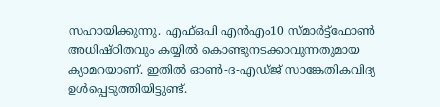സഹായിക്കുന്നു. എഫ്ഒപി എന്‍എം10 സ്മാര്‍ട്ട്ഫോണ്‍ അധിഷ്ഠിതവും കയ്യില്‍ കൊണ്ടുനടക്കാവുന്നതുമായ ക്യാമറയാണ്. ഇതില്‍ ഓണ്‍-ദ-എഡ്ജ് സാങ്കേതികവിദ്യ ഉള്‍പ്പെടുത്തിയിട്ടുണ്ട്.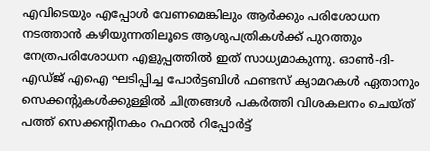എവിടെയും എപ്പോള്‍ വേണമെങ്കിലും ആര്‍ക്കും പരിശോധന നടത്താന്‍ കഴിയുന്നതിലൂടെ ആശുപത്രികള്‍ക്ക് പുറത്തും നേത്രപരിശോധന എളുപ്പത്തില്‍ ഇത് സാധ്യമാകുന്നു. ഓണ്‍-ദി-എഡ്ജ് എഐ ഘടിപ്പിച്ച പോര്‍ട്ടബിള്‍ ഫണ്ടസ് ക്യാമറകള്‍ ഏതാനും സെക്കന്‍റുകള്‍ക്കുള്ളില്‍ ചിത്രങ്ങള്‍ പകര്‍ത്തി വിശകലനം ചെയ്ത് പത്ത് സെക്കന്‍റിനകം റഫറല്‍ റിപ്പോര്‍ട്ട്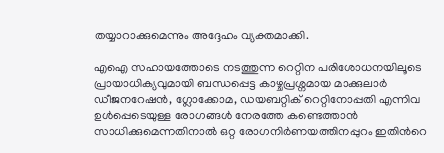തയ്യാറാക്കുമെന്നും അദ്ദേഹം വ്യക്തമാക്കി.

എഐ സഹായത്തോടെ നടത്തുന്ന റെറ്റിന പരിശോധനയിലൂടെ പ്രായാധിക്യവുമായി ബന്ധപ്പെട്ട കാഴ്ചപ്രശ്നമായ മാക്കുലാര്‍ ഡീജനറേഷന്‍, ഗ്ലോക്കോമ, ഡയബറ്റിക് റെറ്റിനോപ്പതി എന്നിവ ഉള്‍പ്പെടെയുള്ള രോഗങ്ങള്‍ നേരത്തേ കണ്ടെത്താന്‍ സാധിക്കുമെന്നതിനാല്‍ ഒറ്റ രോഗനിര്‍ണയത്തിനപ്പുറം ഇതിന്‍റെ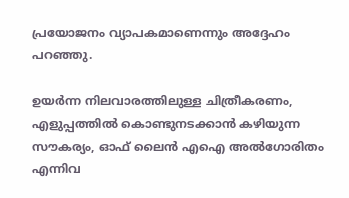പ്രയോജനം വ്യാപകമാണെന്നും അദ്ദേഹം പറഞ്ഞു.

ഉയര്‍ന്ന നിലവാരത്തിലുള്ള ചിത്രീകരണം, എളുപ്പത്തില്‍ കൊണ്ടുനടക്കാന്‍ കഴിയുന്ന സൗകര്യം, ഓഫ് ലൈന്‍ എഐ അല്‍ഗോരിതം എന്നിവ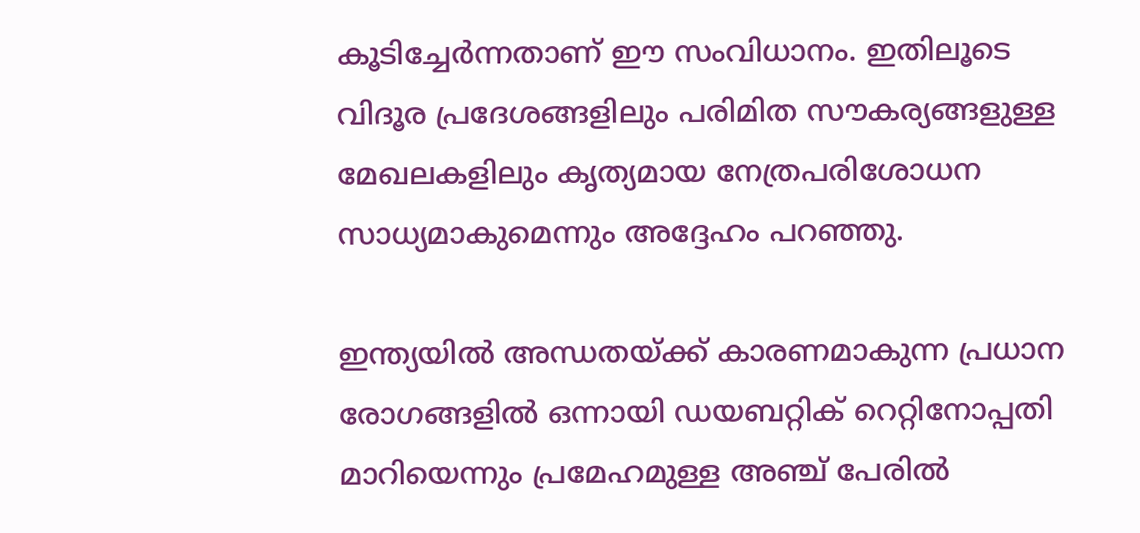കൂടിച്ചേര്‍ന്നതാണ് ഈ സംവിധാനം. ഇതിലൂടെ വിദൂര പ്രദേശങ്ങളിലും പരിമിത സൗകര്യങ്ങളുള്ള മേഖലകളിലും കൃത്യമായ നേത്രപരിശോധന സാധ്യമാകുമെന്നും അദ്ദേഹം പറഞ്ഞു.

ഇന്ത്യയില്‍ അന്ധതയ്ക്ക് കാരണമാകുന്ന പ്രധാന രോഗങ്ങളില്‍ ഒന്നായി ഡയബറ്റിക് റെറ്റിനോപ്പതി മാറിയെന്നും പ്രമേഹമുള്ള അഞ്ച് പേരില്‍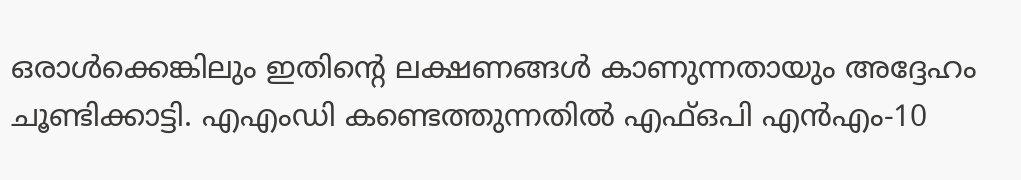ഒരാള്‍ക്കെങ്കിലും ഇതിന്‍റെ ലക്ഷണങ്ങള്‍ കാണുന്നതായും അദ്ദേഹം ചൂണ്ടിക്കാട്ടി. എഎംഡി കണ്ടെത്തുന്നതില്‍ എഫ്ഒപി എന്‍എം-10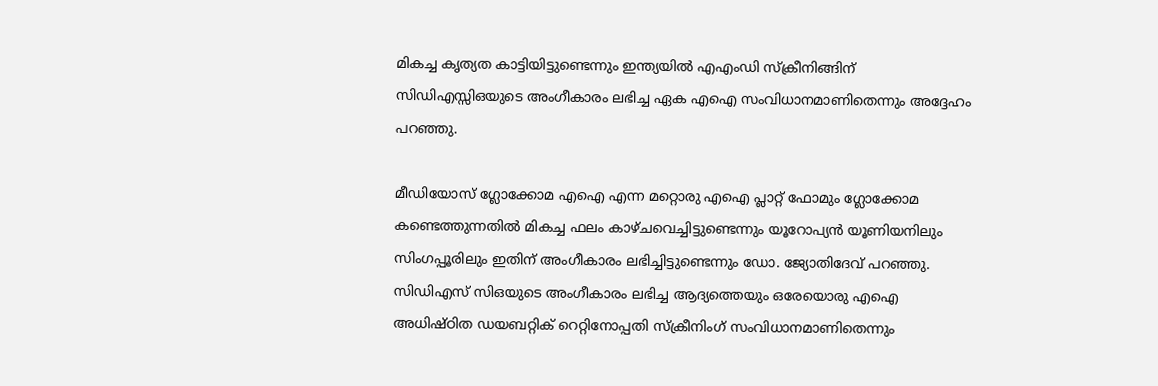മികച്ച കൃത്യത കാട്ടിയിട്ടുണ്ടെന്നും ഇന്ത്യയില്‍ എഎംഡി സ്ക്രീനിങ്ങിന് സിഡിഎസ്സിഒയുടെ അംഗീകാരം ലഭിച്ച ഏക എഐ സംവിധാനമാണിതെന്നും അദ്ദേഹം പറഞ്ഞു.

മീഡിയോസ് ഗ്ലോക്കോമ എഐ എന്ന മറ്റൊരു എഐ പ്ലാറ്റ് ഫോമും ഗ്ലോക്കോമ കണ്ടെത്തുന്നതില്‍ മികച്ച ഫലം കാഴ്ചവെച്ചിട്ടുണ്ടെന്നും യൂറോപ്യന്‍ യൂണിയനിലും സിംഗപ്പൂരിലും ഇതിന് അംഗീകാരം ലഭിച്ചിട്ടുണ്ടെന്നും ഡോ. ജ്യോതിദേവ് പറഞ്ഞു. സിഡിഎസ് സിഒയുടെ അംഗീകാരം ലഭിച്ച ആദ്യത്തെയും ഒരേയൊരു എഐ അധിഷ്ഠിത ഡയബറ്റിക് റെറ്റിനോപ്പതി സ്ക്രീനിംഗ് സംവിധാനമാണിതെന്നും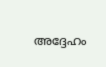അദ്ദേഹം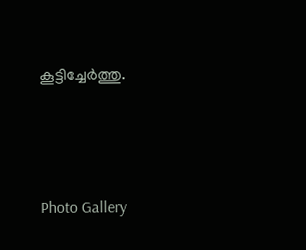കൂട്ടിച്ചേര്‍ത്തു.





Photo Gallery